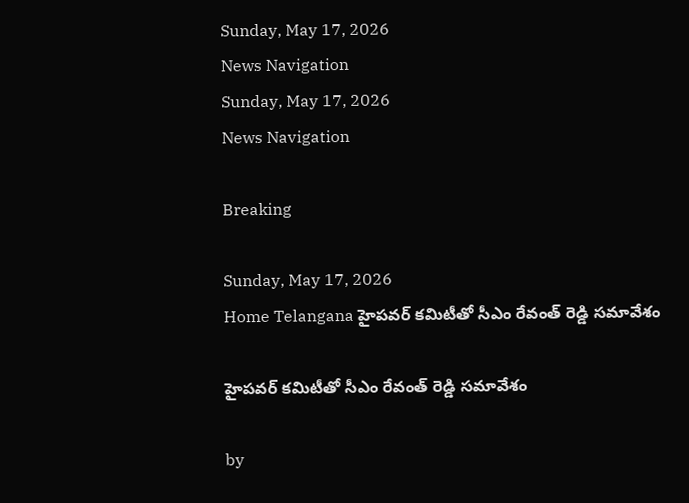Sunday, May 17, 2026
News Navigation
Sunday, May 17, 2026
News Navigation

Breaking

Sunday, May 17, 2026
Home Telangana హైపవర్ కమిటీతో సీఎం రేవంత్ రెడ్డి సమావేశం

హైపవర్ కమిటీతో సీఎం రేవంత్ రెడ్డి సమావేశం

by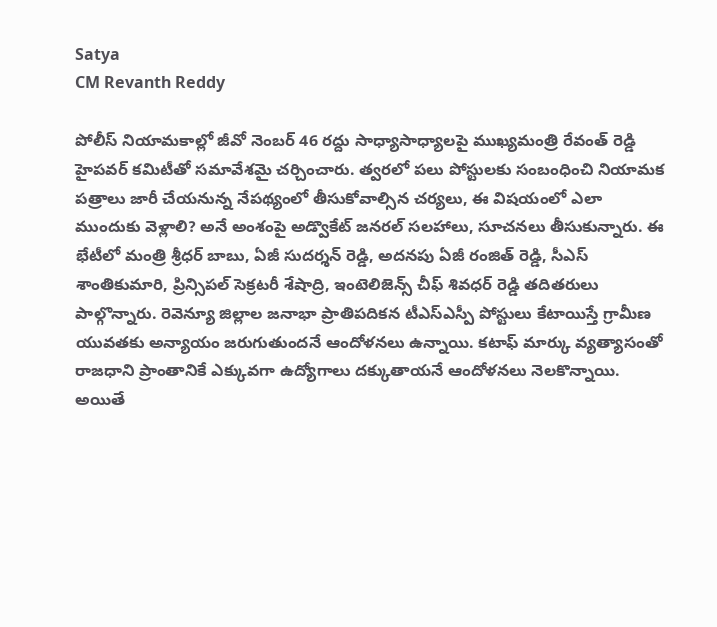Satya
CM Revanth Reddy

పోలీస్ నియామకాల్లో జీవో నెంబర్ 46 రద్దు సాధ్యాసాధ్యాలపై ముఖ్యమంత్రి రేవంత్ రెడ్డి హైపవర్ కమిటీతో సమావేశమై చర్చించారు. త్వరలో పలు పోస్టులకు సంబంధించి నియామక పత్రాలు జారీ చేయనున్న నేపథ్యంలో తీసుకోవాల్సిన చర్యలు, ఈ విషయంలో ఎలా ముందుకు వెళ్లాలి? అనే అంశంపై అడ్వొకేట్ జనరల్ సలహాలు, సూచనలు తీసుకున్నారు. ఈ భేటీలో మంత్రి శ్రీధర్ బాబు, ఏజీ సుదర్శన్ రెడ్డి, అదనపు ఏజీ రంజిత్ రెడ్డి, సీఎస్ శాంతికుమారి, ప్రిన్సిపల్ సెక్రటరీ శేషాద్రి, ఇంటెలిజెన్స్ చీఫ్ శివధర్ రెడ్డి తదితరులు పాల్గొన్నారు. రెవెన్యూ జిల్లాల జనాభా ప్రాతిపదికన టీఎస్ఎస్పీ పోస్టులు కేటాయిస్తే గ్రామీణ యువతకు అన్యాయం జరుగుతుందనే ఆందోళనలు ఉన్నాయి. కటాఫ్ మార్కు వ్యత్యాసంతో రాజధాని ప్రాంతానికే ఎక్కువగా ఉద్యోగాలు దక్కుతాయనే ఆందోళనలు నెలకొన్నాయి. అయితే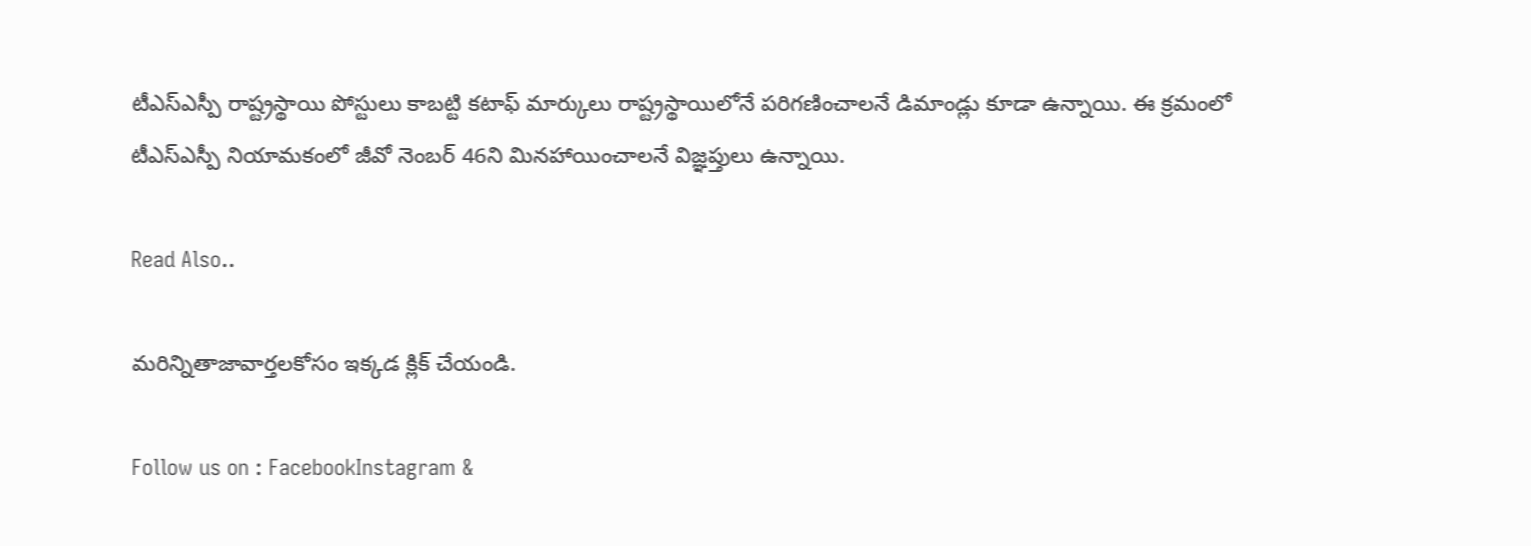టీఎస్ఎస్పీ రాష్ట్రస్థాయి పోస్టులు కాబట్టి కటాఫ్ మార్కులు రాష్ట్రస్థాయిలోనే పరిగణించాలనే డిమాండ్లు కూడా ఉన్నాయి. ఈ క్రమంలో టీఎస్ఎస్పీ నియామకంలో జీవో నెంబర్ 46ని మినహాయించాలనే విజ్ఞప్తులు ఉన్నాయి.

Read Also..

మరిన్నితాజావార్తలకోసం ఇక్కడ క్లిక్ చేయండి.

Follow us on : FacebookInstagram &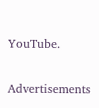YouTube.

Advertisements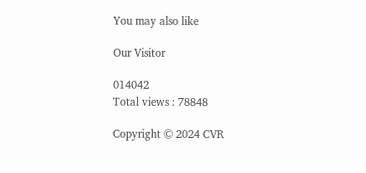You may also like

Our Visitor

014042
Total views : 78848

Copyright © 2024 CVR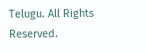Telugu. All Rights Reserved.